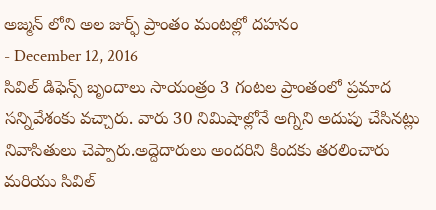అజ్మన్ లోని అల జుర్ఫ్ ప్రాంతం మంటల్లో దహనం
- December 12, 2016
సివిల్ డిఫెన్స్ బృందాలు సాయంత్రం 3 గంటల ప్రాంతంలో ప్రమాద సన్నివేశంకు వచ్చారు. వారు 30 నిమిషాల్లోనే అగ్నిని అదుపు చేసినట్లు నివాసితులు చెప్పారు.అద్దెదారులు అందరిని కిందకు తరలించారు మరియు సివిల్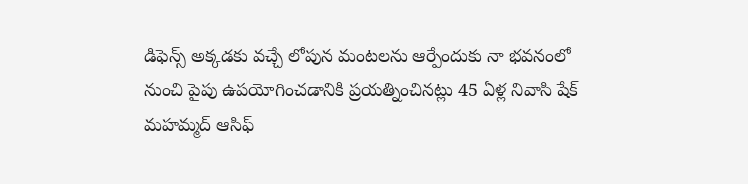డిఫెన్స్ అక్కడకు వచ్చే లోపున మంటలను ఆర్పేందుకు నా భవనంలో నుంచి పైపు ఉపయోగించడానికి ప్రయత్నించినట్లు 45 ఏళ్ల నివాసి షేక్ మహమ్మద్ ఆసిఫ్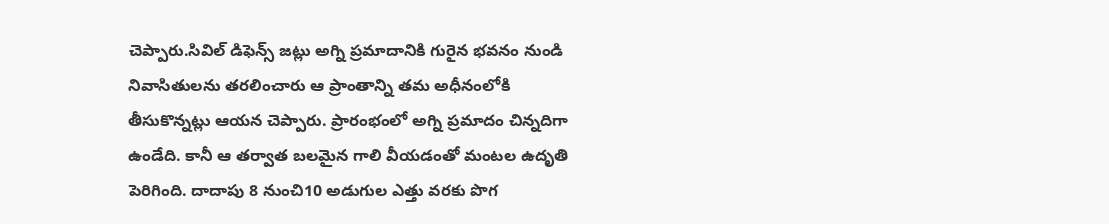చెప్పారు.సివిల్ డిఫెన్స్ జట్లు అగ్ని ప్రమాదానికి గురైన భవనం నుండి నివాసితులను తరలించారు ఆ ప్రాంతాన్ని తమ అధీనంలోకి తీసుకొన్నట్లు ఆయన చెప్పారు. ప్రారంభంలో అగ్ని ప్రమాదం చిన్నదిగా ఉండేది. కానీ ఆ తర్వాత బలమైన గాలి వీయడంతో మంటల ఉదృతి పెరిగింది. దాదాపు 8 నుంచి10 అడుగుల ఎత్తు వరకు పొగ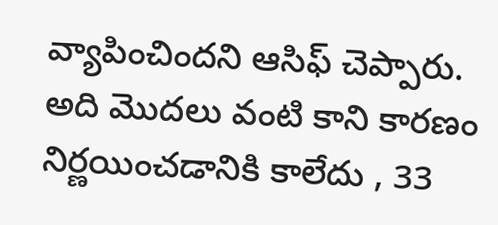వ్యాపించిందని ఆసిఫ్ చెప్పారు. అది మొదలు వంటి కాని కారణం నిర్ణయించడానికి కాలేదు , 33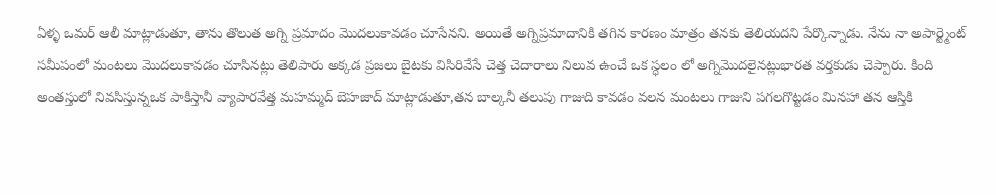ఏళ్ళ ఒమర్ ఆలీ మాట్లాడుతూ, తాను తొలుత అగ్ని ప్రమాదం మొదలుకావడం చూసేనని. అయితే అగ్నిప్రమాదానికి తగిన కారణం మాత్రం తనకు తెలియదని పేర్కొన్నాడు. నేను నా అపార్ట్మెంట్ సమీపంలో మంటలు మొదలుకావడం చూసినట్లు తెలిపారు అక్కడ ప్రజలు బైటకు విసిరివేసే చెత్త చెదారాలు నిలువ ఉంచే ఒక స్ధలం లో అగ్నిమొదలైనట్లుభారత వర్తకుడు చెప్పారు. కింది అంతస్తులో నివసిస్తున్నఒక పాకిస్తానీ వ్యాపారవేత్త మహమ్మద్ బెహజాద్ మాట్లాడుతూ,తన బాల్కనీ తలుపు గాజుది కావడం వలన మంటలు గాజుని పగలగొట్టడం మినహా తన ఆస్తికి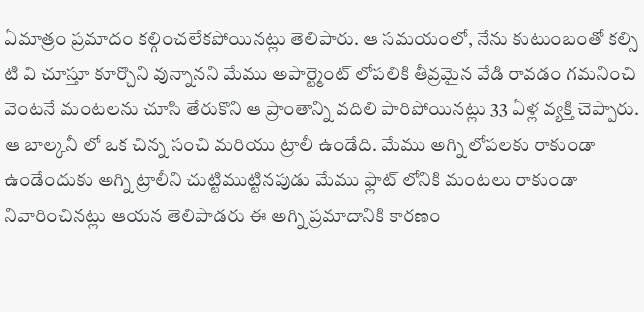ఏమాత్రం ప్రమాదం కల్గించలేకపోయినట్లు తెలిపారు. ఆ సమయంలో, నేను కుటుంబంతో కల్సి టి వి చూస్తూ కూర్చొని వున్నానని మేము అపార్ట్మెంట్ లోపలికి తీవ్రమైన వేడి రావడం గమనించి వెంటనే మంటలను చూసి తేరుకొని ఆ ప్రాంతాన్ని వదిలి పారిపోయినట్లు 33 ఏళ్ల వ్యక్తి చెప్పారు. ఆ బాల్కనీ లో ఒక చిన్న సంచి మరియు ట్రాలీ ఉండేది. మేము అగ్ని లోపలకు రాకుండా ఉండేందుకు అగ్ని ట్రాలీని చుట్టిముట్టినపుడు మేము ఫ్లాట్ లోనికి మంటలు రాకుండా నివారించినట్లు ఆయన తెలిపాడరు ఈ అగ్ని ప్రమాదానికి కారణం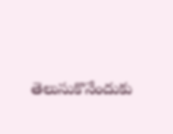తెలుసుకొనేందుకు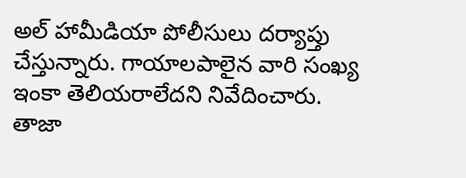అల్ హామీడియా పోలీసులు దర్యాప్తు చేస్తున్నారు. గాయాలపాలైన వారి సంఖ్య ఇంకా తెలియరాలేదని నివేదించారు.
తాజా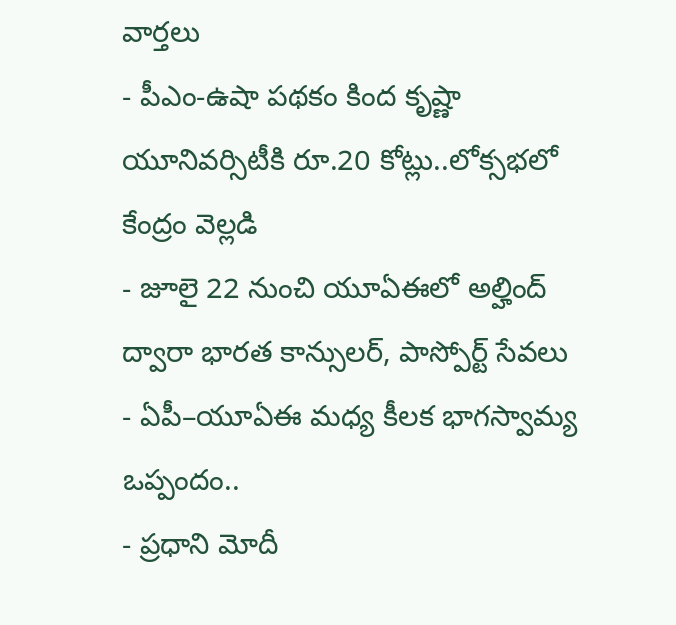వార్తలు
- పీఎం-ఉషా పథకం కింద కృష్ణా యూనివర్సిటీకి రూ.20 కోట్లు..లోక్సభలో కేంద్రం వెల్లడి
- జూలై 22 నుంచి యూఏఈలో అల్హింద్ ద్వారా భారత కాన్సులర్, పాస్పోర్ట్ సేవలు
- ఏపీ–యూఏఈ మధ్య కీలక భాగస్వామ్య ఒప్పందం..
- ప్రధాని మోదీ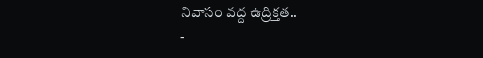నివాసం వద్ద ఉద్రిక్తత..
-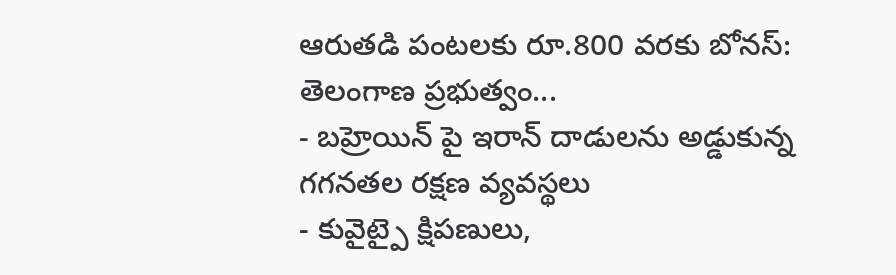ఆరుతడి పంటలకు రూ.800 వరకు బోనస్: తెలంగాణ ప్రభుత్వం...
- బహ్రెయిన్ పై ఇరాన్ దాడులను అడ్డుకున్న గగనతల రక్షణ వ్యవస్థలు
- కువైట్పై క్షిపణులు,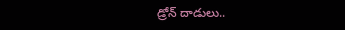డ్రోన్ దాడులు..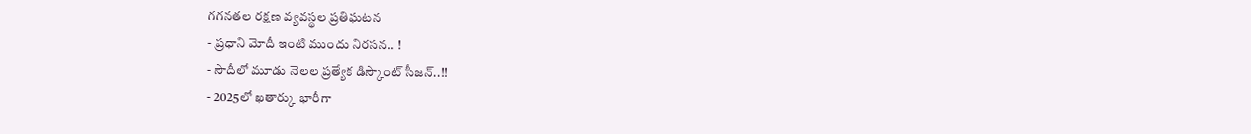గగనతల రక్షణ వ్యవస్థల ప్రతిఘటన
- ప్రధాని మోదీ ఇంటి ముందు నిరసన.. !
- సౌదీలో మూడు నెలల ప్రత్యేక డిస్కౌంట్ సీజన్..!!
- 2025లో ఖతార్కు భారీగా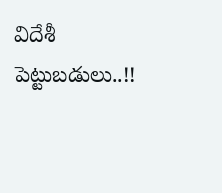విదేశీ పెట్టుబడులు..!!